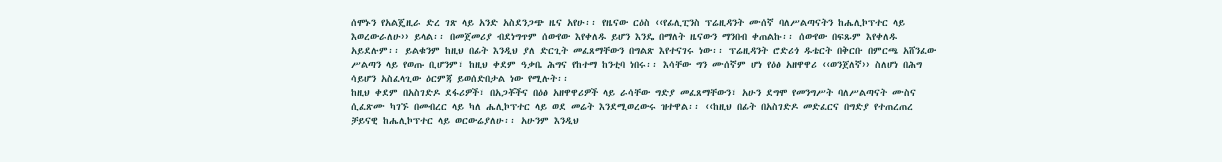ሰሞኑን የአልጄዚራ ድረ ገጽ ላይ አንድ አስደንጋጭ ዜና አየሁ፡፡ የዜናው ርዕስ ‹‹የፊሊፒንስ ፕሬዚዳንት ሙሰኛ ባለሥልጣናትን ከሔሊኮፕተር ላይ እወረውራለሁ›› ይላል፡፡ በመጀመሪያ ብደነግጥም ሰውየው እየቀለዱ ይሆን እንዴ በማለት ዜናውን ማንበብ ቀጠልኩ፡፡ ሰውየው በፍጹም እየቀለዱ አይደሉም፡፡ ይልቁንም ከዚህ በፊት እንዲህ ያለ ድርጊት መፈጸማቸውን በግልጽ እየተናገሩ ነው፡፡ ፕሬዚዳንት ሮድሪጎ ዱቴርት በቅርቡ በምርጫ አሸንፈው ሥልጣን ላይ የወጡ ቢሆንም፣ ከዚህ ቀደም ዓቃቤ ሕግና የከተማ ከንቲባ ነበሩ፡፡ እሳቸው ግን ሙሰኛም ሆነ የዕፅ አዘዋዋሪ ‹‹ወንጀለኛ›› ስለሆነ በሕግ ሳይሆን አስፈላጊው ዕርምጃ ይወሰድበታል ነው የሚሉት፡፡
ከዚህ ቀደም በአስገድዶ ደፋሪዎች፣ በአጋቾችና በዕፅ አዘዋዋሪዎች ላይ ራሳቸው ግድያ መፈጸማቸውን፣ አሁን ደግሞ የመንግሥት ባለሥልጣናት ሙስና ሲፈጽሙ ካገኙ በመብረር ላይ ካለ ሔሊኮፕተር ላይ ወደ መሬት እንደሚወረውሩ ዝተዋል፡፡ ‹‹ከዚህ በፊት በአስገድዶ መድፈርና በግድያ የተጠረጠረ ቻይናዊ ከሔሊኮፕተር ላይ ወርውሬያለሁ፡፡ አሁንም እንዲህ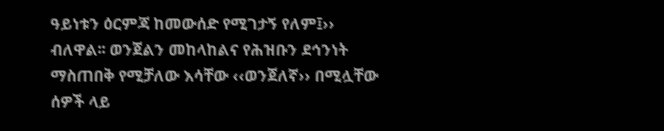ዓይነቱን ዕርምጃ ከመውሰድ የሚገታኝ የለም፤›› ብለዋል፡፡ ወንጀልን መከላከልና የሕዝቡን ደኅንነት ማስጠበቅ የሚቻለው እሳቸው ‹‹ወንጀለኛ›› በሚሏቸው ሰዎች ላይ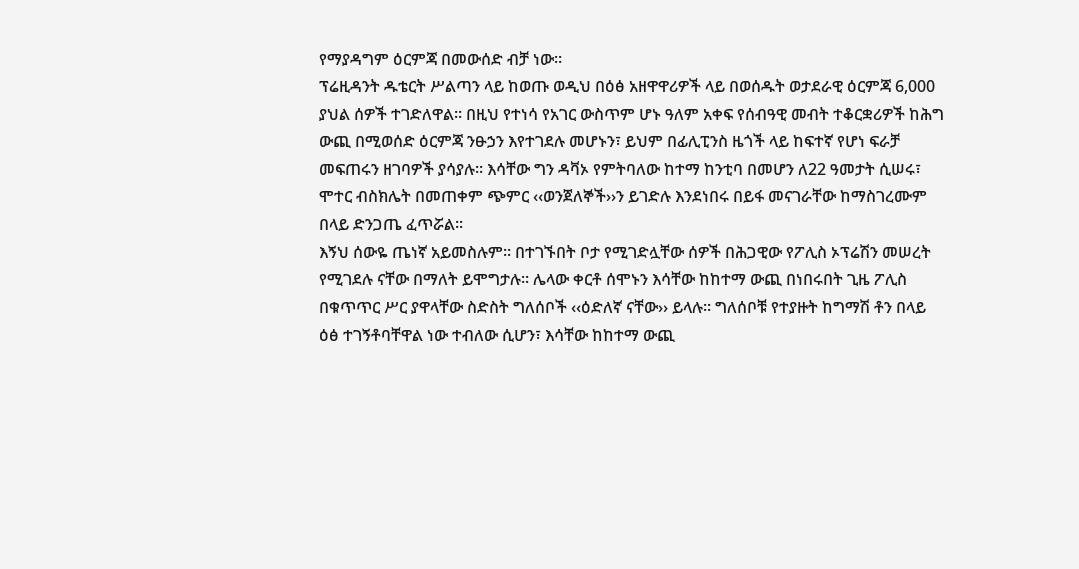የማያዳግም ዕርምጃ በመውሰድ ብቻ ነው፡፡
ፕሬዚዳንት ዱቴርት ሥልጣን ላይ ከወጡ ወዲህ በዕፅ አዘዋዋሪዎች ላይ በወሰዱት ወታደራዊ ዕርምጃ 6,000 ያህል ሰዎች ተገድለዋል፡፡ በዚህ የተነሳ የአገር ውስጥም ሆኑ ዓለም አቀፍ የሰብዓዊ መብት ተቆርቋሪዎች ከሕግ ውጪ በሚወሰድ ዕርምጃ ንፁኃን እየተገደሉ መሆኑን፣ ይህም በፊሊፒንስ ዜጎች ላይ ከፍተኛ የሆነ ፍራቻ መፍጠሩን ዘገባዎች ያሳያሉ፡፡ እሳቸው ግን ዳቫኦ የምትባለው ከተማ ከንቲባ በመሆን ለ22 ዓመታት ሲሠሩ፣ ሞተር ብስክሌት በመጠቀም ጭምር ‹‹ወንጀለኞች››ን ይገድሉ እንደነበሩ በይፋ መናገራቸው ከማስገረሙም በላይ ድንጋጤ ፈጥሯል፡፡
እኝህ ሰውዬ ጤነኛ አይመስሉም፡፡ በተገኙበት ቦታ የሚገድሏቸው ሰዎች በሕጋዊው የፖሊስ ኦፕሬሽን መሠረት የሚገደሉ ናቸው በማለት ይሞግታሉ፡፡ ሌላው ቀርቶ ሰሞኑን እሳቸው ከከተማ ውጪ በነበሩበት ጊዜ ፖሊስ በቁጥጥር ሥር ያዋላቸው ስድስት ግለሰቦች ‹‹ዕድለኛ ናቸው›› ይላሉ፡፡ ግለሰቦቹ የተያዙት ከግማሽ ቶን በላይ ዕፅ ተገኝቶባቸዋል ነው ተብለው ሲሆን፣ እሳቸው ከከተማ ውጪ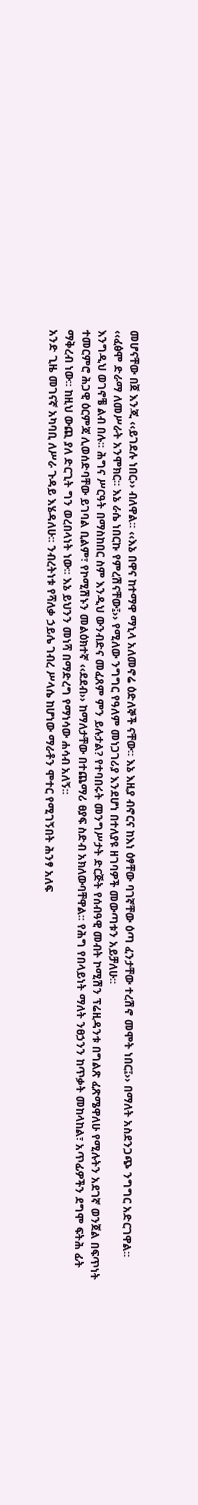መሆናቸው በጀ እንጂ ‹‹ይገደሉ ነበር›› ብለዋል፡፡ ‹‹እኔ በዋና ከተማዋ ማኒላ አለመኖሬ ዕድለኞች ናቸው፡፡ እኔ እዚያ ብኖርና ከእነ ዕፃቸው ባገኛቸው ዕጣ ፈንታቸው ተረሽኖ መሞት ነበር፤›› በማለት አስደንጋጭ ንግግር አድርገዋል፡፡ ‹‹ፈፅሞ ድራማ ለመሥራት አንሞክር፡፡ እኔ ራሴ ነበርኩ የምረሽናቸው፤›› የሚለው ንግግር የዓለም መነጋገሪያ እንደሆነ በተለያዩ ዘገባዎች መውጣቱን አይቻለሁ፡፡
እንግዲህ ወገኖቼ ልብ በሉ፡፡ ሕግና ሥርዓት በማስከበር ስም እንዲህ ውንብድና መፈጸም ምን ይሉታል? የተባበሩት መንግሥታት ድርጅት የሰብዓዊ መብት ኮሚሽን ፕሬዚዳንቱ በግልጽ ፈጽሜዋለሁ የሚሉትን አደገኛ ወንጀል በፍጥነት ተመርምሮ ሕጋዊ ዕርምጃ ሊወሰድባቸው ይገባል ቢልም፣ የኮሚሽኑን መልዕክተኛ ‹‹ደደብ›› ከማለታቸው በተጨማሪ ፀያፍ ስድብ አክለውባቸዋል፡፡ የሕግ የበላይነት ማለት ንፀኃንን ከጥቃት መከላከል፣ አጥፊዎችን ደግሞ ፍትሕ ፊት ማቅረብ ነው፡፡ ከዚህ ውጪ ያለ ድርጊት ግን ወረበላነት ነው፡፡ እኔ ይህንን መነሻ በማድረግ የማነሳው ሐሳብ አለኝ፡፡
አንድ ጊዜ መገናኛ አካባቢ ለሥራ ጉዳይ እሄዳለሁ፡፡ ንብረትነቱ የሻለቃ ኃይሌ ገብረ ሥላሴ ከሆነው ማራቶን ሞተር የሚገኝበት ሕንፃ አለፍ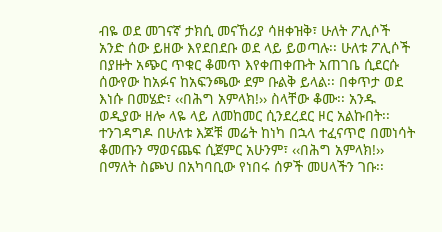ብዬ ወደ መገናኛ ታክሲ መናኸሪያ ሳዘቀዝቅ፣ ሁለት ፖሊሶች አንድ ሰው ይዘው እየደበደቡ ወደ ላይ ይወጣሉ፡፡ ሁለቱ ፖሊሶች በያዙት አጭር ጥቁር ቆመጥ እየቀጠቀጡት አጠገቤ ሲደርሱ ሰውየው ከአፉና ከአፍንጫው ደም ቡልቅ ይላል፡፡ በቀጥታ ወደ እነሱ በመሄድ፣ ‹‹በሕግ አምላክ!›› ስላቸው ቆሙ፡፡ አንዱ ወዲያው ዘሎ ላዬ ላይ ለመከመር ሲንደረደር ዞር አልኩበት፡፡ ተንገዳግዶ በሁለቱ እጆቹ መሬት ከነካ በኋላ ተፈናጥሮ በመነሳት ቆመጡን ማወናጨፍ ሲጀምር አሁንም፣ ‹‹በሕግ አምላክ!›› በማለት ስጮህ በአካባቢው የነበሩ ሰዎች መሀላችን ገቡ፡፡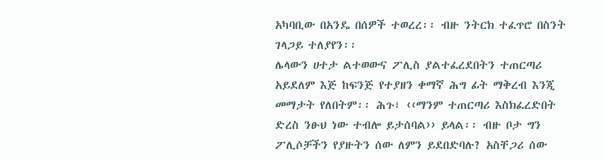አካባቢው በአንዴ በሰዎች ተወረረ፡፡ ብዙ ንትርክ ተፈጥሮ በስንት ገላጋይ ተለያየን፡፡
ሌላውን ሀተታ ልተወውና ፖሊስ ያልተፈረደበትን ተጠርጣሪ አይደለም እጅ ከፍንጅ የተያዘን ቀማኛ ሕግ ፊት ማቅረብ እንጂ መማታት የለበትም፡፡ ሕጉ፣ ‹‹ማንም ተጠርጣሪ እስክፈረድበት ድረስ ንፁህ ነው ተብሎ ይታሰባል›› ይላል፡፡ ብዙ ቦታ ግን ፖሊሶቻችን የያዙትን ሰው ለምን ይደበድባሉ? አስቸጋሪ ሰው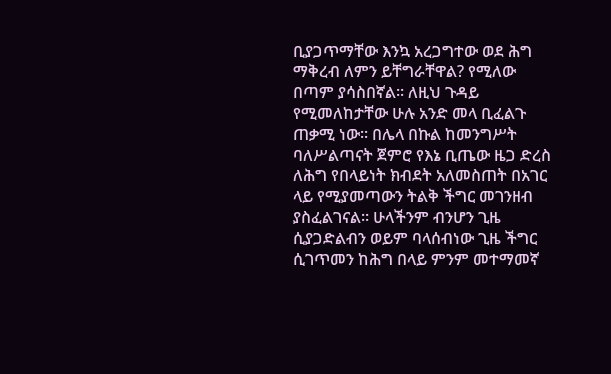ቢያጋጥማቸው እንኳ አረጋግተው ወደ ሕግ ማቅረብ ለምን ይቸግራቸዋል? የሚለው በጣም ያሳስበኛል፡፡ ለዚህ ጉዳይ የሚመለከታቸው ሁሉ አንድ መላ ቢፈልጉ ጠቃሚ ነው፡፡ በሌላ በኩል ከመንግሥት ባለሥልጣናት ጀምሮ የእኔ ቢጤው ዜጋ ድረስ ለሕግ የበላይነት ክብደት አለመስጠት በአገር ላይ የሚያመጣውን ትልቅ ችግር መገንዘብ ያስፈልገናል፡፡ ሁላችንም ብንሆን ጊዜ ሲያጋድልብን ወይም ባላሰብነው ጊዜ ችግር ሲገጥመን ከሕግ በላይ ምንም መተማመኛ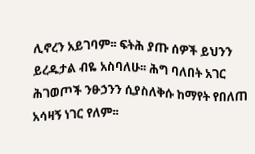ሊኖረን አይገባም፡፡ ፍትሕ ያጡ ሰዎች ይህንን ይረዱታል ብዬ አስባለሁ፡፡ ሕግ ባለበት አገር ሕገወጦች ንፁኃንን ሲያስለቅሱ ከማየት የበለጠ አሳዛኝ ነገር የለም፡፡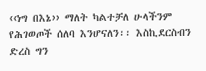‹‹ነግ በእኔ›› ማለት ካልተቻለ ሁላችንም የሕገወጦች ሰለባ እንሆናለን፡፡ እስኪደርስብን ድረስ ግን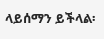ላይሰማን ይችላል፡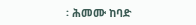፡ ሕመሙ ከባድ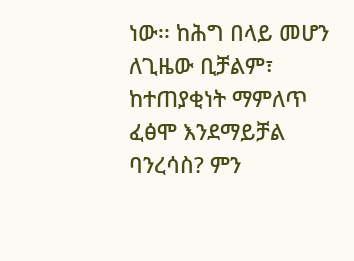ነው፡፡ ከሕግ በላይ መሆን ለጊዜው ቢቻልም፣ ከተጠያቂነት ማምለጥ ፈፅሞ እንደማይቻል ባንረሳስ? ምን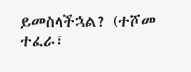ይመስላችኋል? (ተሾመ ተፈራ፣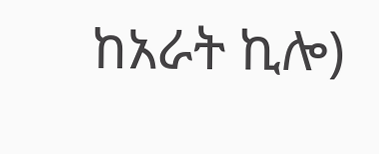ከአራት ኪሎ)